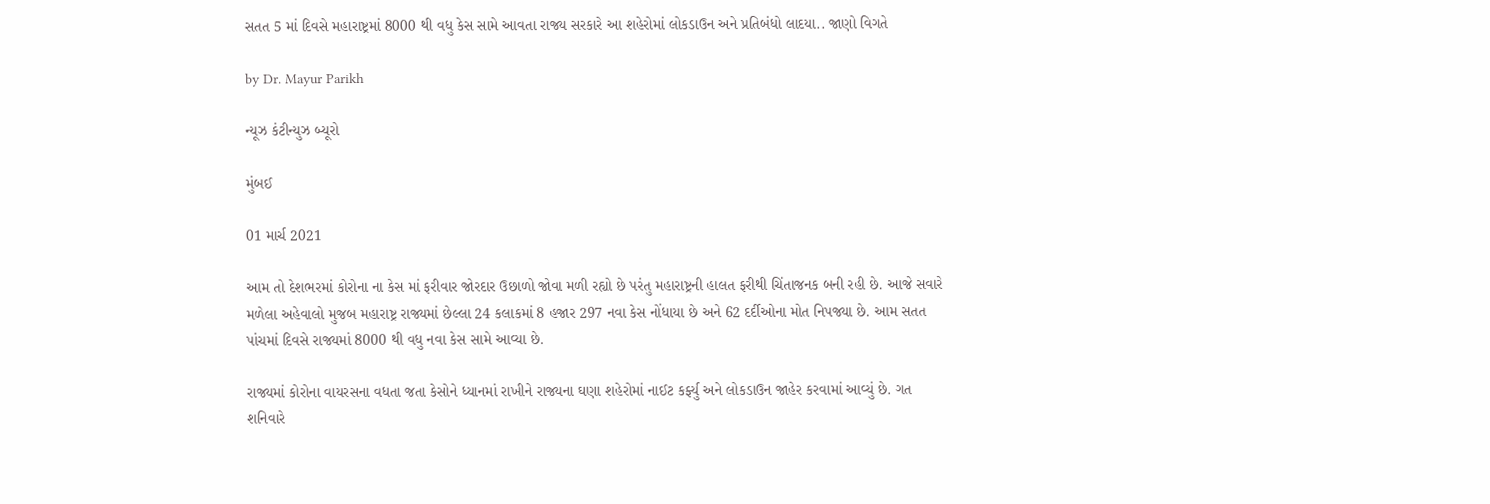સતત 5 માં દિવસે મહારાષ્ટ્રમાં 8000 થી વધુ કેસ સામે આવતા રાજ્ય સરકારે આ શહેરોમાં લોકડાઉન અને પ્રતિબંધો લાદયા.. જાણો વિગતે

by Dr. Mayur Parikh

ન્યૂઝ કંટીન્યુઝ બ્યૂરો

મુંબઈ

01 માર્ચ 2021

આમ તો દેશભરમાં કોરોના ના કેસ માં ફરીવાર જોરદાર ઉછાળો જોવા મળી રહ્યો છે પરંતુ મહારાષ્ટ્રની હાલત ફરીથી ચિંતાજનક બની રહી છે. આજે સવારે મળેલા અહેવાલો મુજબ મહારાષ્ટ્ર રાજ્યમાં છેલ્લા 24 કલાકમાં 8 હજાર 297 નવા કેસ નોંધાયા છે અને 62 દર્દીઓના મોત નિપજ્યા છે. આમ સતત પાંચમાં દિવસે રાજ્યમાં 8000 થી વધુ નવા કેસ સામે આવ્યા છે.

રાજ્યમાં કોરોના વાયરસના વધતા જતા કેસોને ધ્યાનમાં રાખીને રાજ્યના ઘણા શહેરોમાં નાઈટ કર્ફ્યુ અને લોકડાઉન જાહેર કરવામાં આવ્યું છે. ગત શનિવારે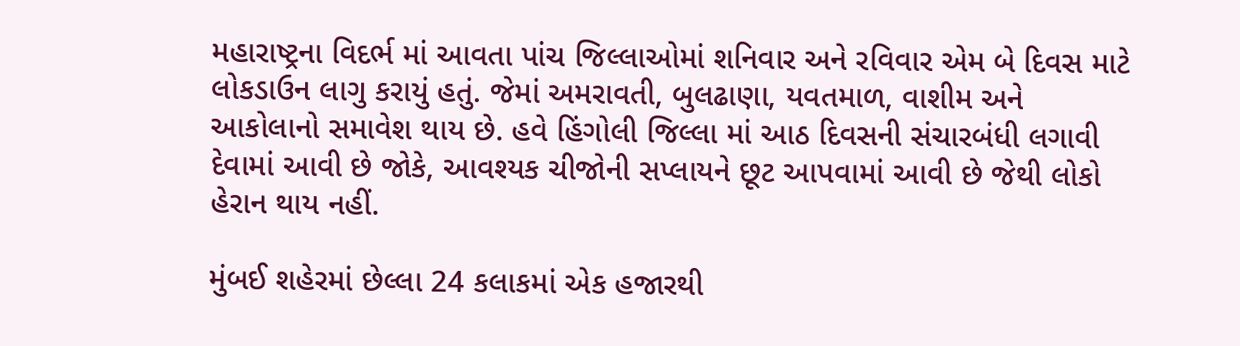મહારાષ્ટ્રના વિદર્ભ માં આવતા પાંચ જિલ્લાઓમાં શનિવાર અને રવિવાર એમ બે દિવસ માટે લોકડાઉન લાગુ કરાયું હતું. જેમાં અમરાવતી, બુલઢાણા, યવતમાળ, વાશીમ અને આકોલાનો સમાવેશ થાય છે. હવે હિંગોલી જિલ્લા માં આઠ દિવસની સંચારબંધી લગાવી દેવામાં આવી છે જોકે, આવશ્યક ચીજોની સપ્લાયને છૂટ આપવામાં આવી છે જેથી લોકો હેરાન થાય નહીં.

મુંબઈ શહેરમાં છેલ્લા 24 કલાકમાં એક હજારથી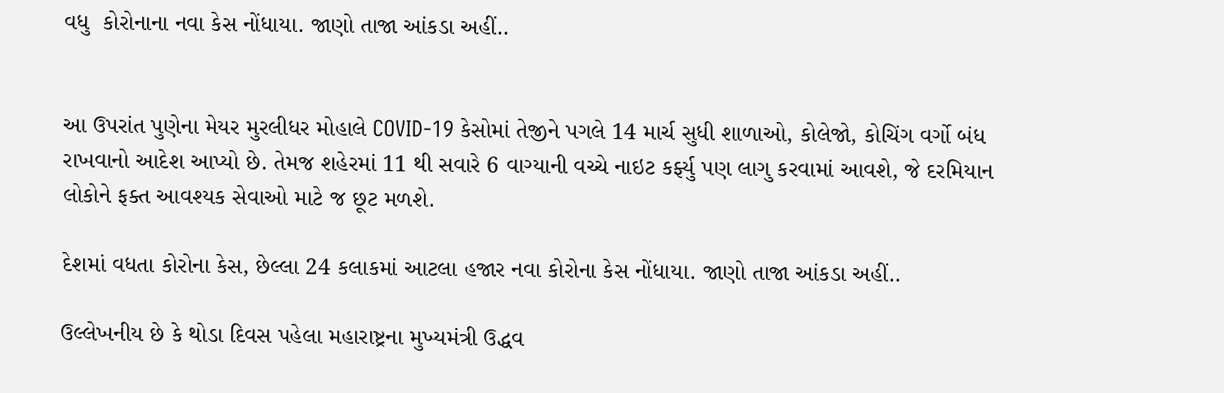વધુ  કોરોનાના નવા કેસ નોંધાયા. જાણો તાજા આંકડા અહીં..


આ ઉપરાંત પુણેના મેયર મુરલીધર મોહાલે COVID-19 કેસોમાં તેજીને પગલે 14 માર્ચ સુધી શાળાઓ, કોલેજો, કોચિંગ વર્ગો બંધ રાખવાનો આદેશ આપ્યો છે. તેમજ શહેરમાં 11 થી સવારે 6 વાગ્યાની વચ્ચે નાઇટ કર્ફ્યુ પણ લાગુ કરવામાં આવશે, જે દરમિયાન લોકોને ફક્ત આવશ્યક સેવાઓ માટે જ છૂટ મળશે.

દેશમાં વધતા કોરોના કેસ, છેલ્લા 24 કલાકમાં આટલા હજાર નવા કોરોના કેસ નોંધાયા. જાણો તાજા આંકડા અહીં..

ઉલ્લેખનીય છે કે થોડા દિવસ પહેલા મહારાષ્ટ્રના મુખ્યમંત્રી ઉદ્ધવ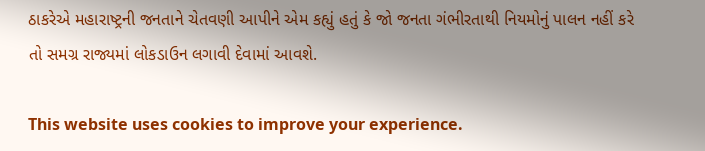ઠાકરેએ મહારાષ્ટ્રની જનતાને ચેતવણી આપીને એમ કહ્યું હતું કે જો જનતા ગંભીરતાથી નિયમોનું પાલન નહીં કરે તો સમગ્ર રાજ્યમાં લોકડાઉન લગાવી દેવામાં આવશે.

This website uses cookies to improve your experience.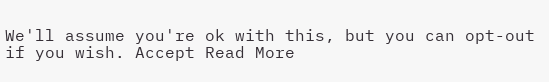We'll assume you're ok with this, but you can opt-out if you wish. Accept Read More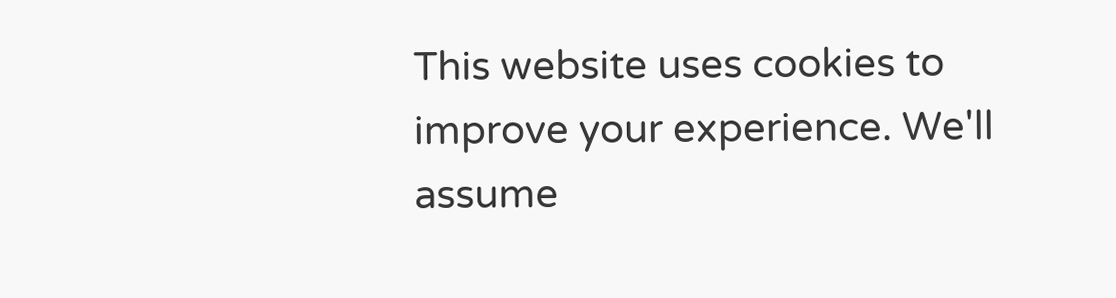This website uses cookies to improve your experience. We'll assume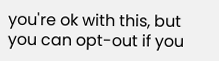you're ok with this, but you can opt-out if you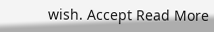wish. Accept Read More